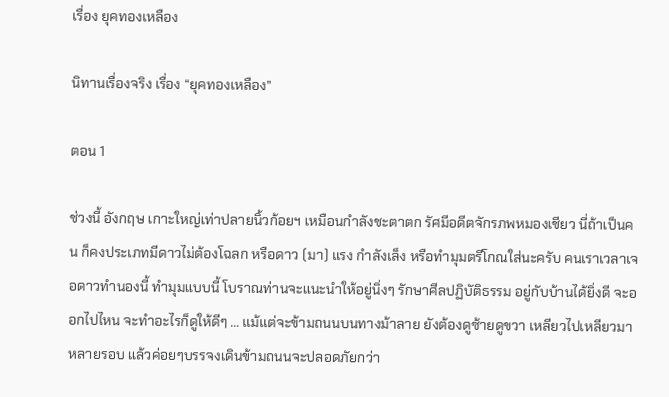เรื่อง ยุคทองเหลือง

นิทานเรื่องจริง เรื่อง “ยุคทองเหลือง”

ตอน 1

ช่วงนี้ อังกฤษ เกาะใหญ่เท่าปลายนิ้วก้อยฯ เหมือนกำลังชะตาตก รัศมีอดีตจักรภพหมองเชียว นี่ถ้าเป็นคน ก็คงประเภทมีดาวไม่ต้องโฉลก หรือดาว (มา) แรง กำลังเล็ง หรือทำมุมตรีโกณใส่นะครับ คนเราเวลาเจอดาวทำนองนี้ ทำมุมแบบนี้ โบราณท่านจะแนะนำให้อยู่นิ่งๆ รักษาศีลปฏิบัติธรรม อยู่กับบ้านได้ยิ่งดี จะออกไปไหน จะทำอะไรก็ดูให้ดีๆ … แม้แต่จะข้ามถนนบนทางม้าลาย ยังต้องดูซ้ายดูขวา เหลียวไปเหลียวมาหลายรอบ แล้วค่อยๆบรรจงเดินข้ามถนนจะปลอดภัยกว่า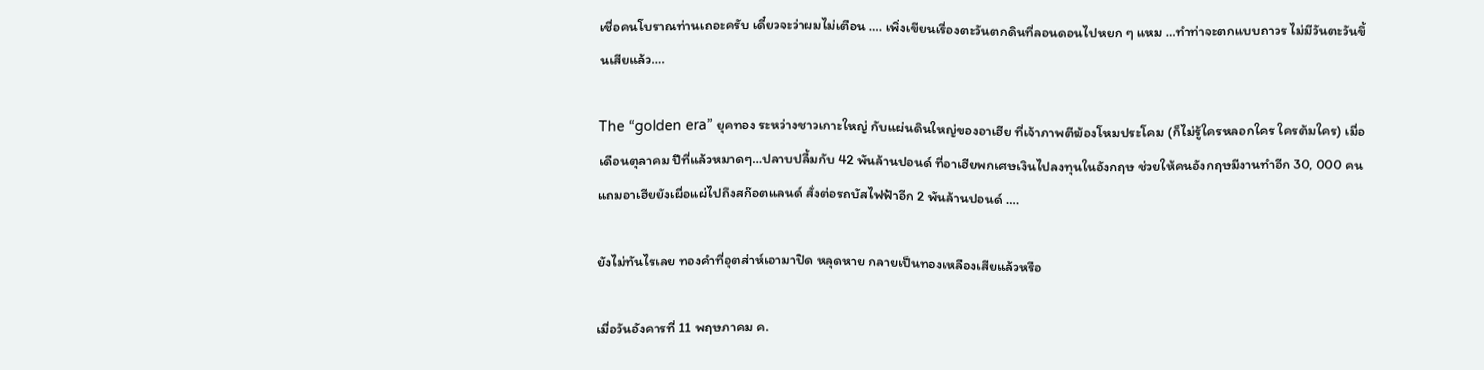เชื่อคนโบราณท่านเถอะครับ เดี๋ยวจะว่าผมไม่เตือน …. เพิ่งเขียนเรื่องตะวันตกดินที่ลอนดอนไปหยก ๆ แหม …ทำท่าจะตกแบบถาวร ไม่มีวันตะวันขึ้นเสียแล้ว….

The “golden era” ยุคทอง ระหว่างชาวเกาะใหญ่ กับแผ่นดินใหญ่ของอาเฮีย ที่เจ้าภาพตีฆ้องโหมประโคม (ก็ไม่รู้ใครหลอกใคร ใครต้มใคร) เมื่อเดือนตุลาคม ปีที่แล้วหมาดๆ…ปลาบปลื้มกับ 42 พันล้านปอนด์ ที่อาเฮียพกเศษเงินไปลงทุนในอังกฤษ ช่วยให้คนอังกฤษมีงานทำอีก 30, 000 คน แถมอาเฮียยังเผื่อแผ่ไปถึงสก๊อตแลนด์ สั่งต่อรถบัสไฟฟ้าอีก 2 พันล้านปอนด์ ….

ยังไม่ทันไรเลย ทองคำที่อุตส่าห์เอามาปิด หลุดหาย กลายเป็นทองเหลืองเสียแล้วหรือ

เมื่อวันอังคารที่ 11 พฤษภาคม ค.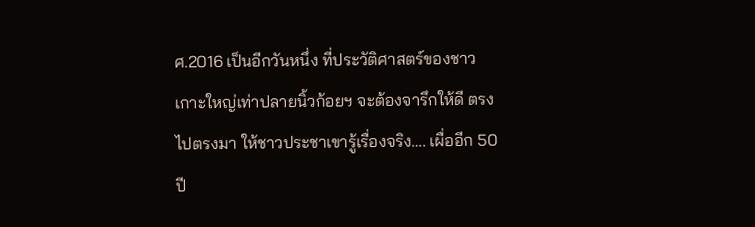ศ.2016 เป็นอีกวันหนึ่ง ที่ประวัติศาสตร์ของชาวเกาะใหญ่เท่าปลายนิ้วก้อยฯ จะต้องจารึกให้ดี ตรงไปตรงมา ให้ชาวประชาเขารู้เรื่องจริง…. เผื่ออีก 50 ปี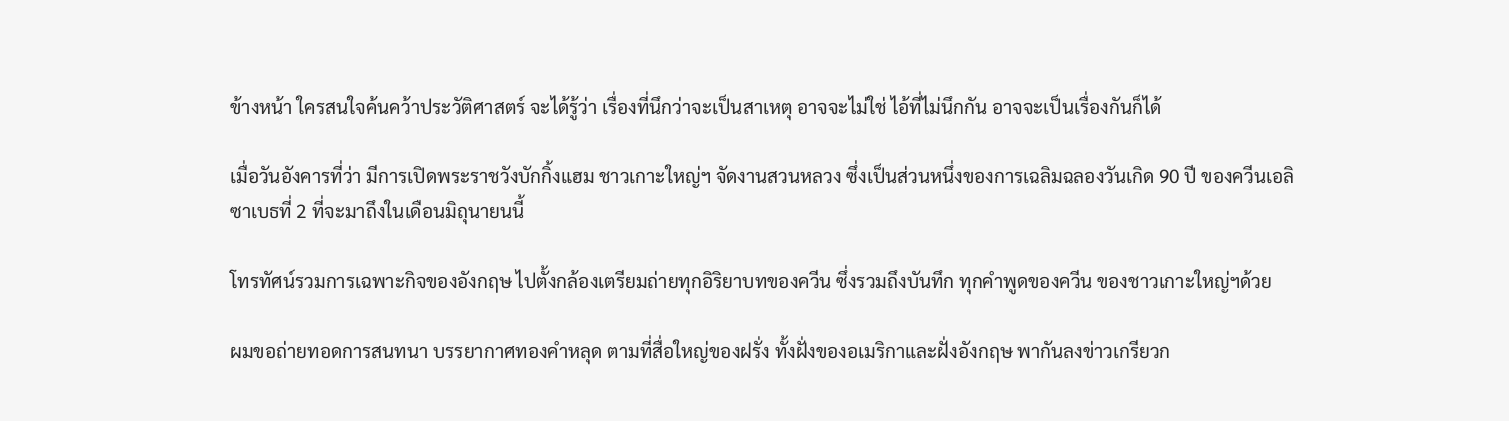ข้างหน้า ใครสนใจค้นคว้าประวัติศาสตร์ จะได้รู้ว่า เรื่องที่นึกว่าจะเป็นสาเหตุ อาจจะไม่ใช่ ไอ้ที่ไม่นึกกัน อาจจะเป็นเรื่องกันก็ได้

เมื่อวันอังคารที่ว่า มีการเปิดพระราชวังบักกิ้งแฮม ชาวเกาะใหญ่ฯ จัดงานสวนหลวง ซึ่งเป็นส่วนหนึ่งของการเฉลิมฉลองวันเกิด 90 ปี ของควีนเอลิซาเบธที่ 2 ที่จะมาถึงในเดือนมิถุนายนนี้

โทรทัศน์รวมการเฉพาะกิจของอังกฤษ ไปตั้งกล้องเตรียมถ่ายทุกอิริยาบทของควีน ซึ่งรวมถึงบันทึก ทุกคำพูดของควีน ของชาวเกาะใหญ่ฯด้วย

ผมขอถ่ายทอดการสนทนา บรรยากาศทองคำหลุด ตามที่สื่อใหญ่ของฝรั่ง ทั้งฝั่งของอเมริกาและฝั่งอังกฤษ พากันลงข่าวเกรียวก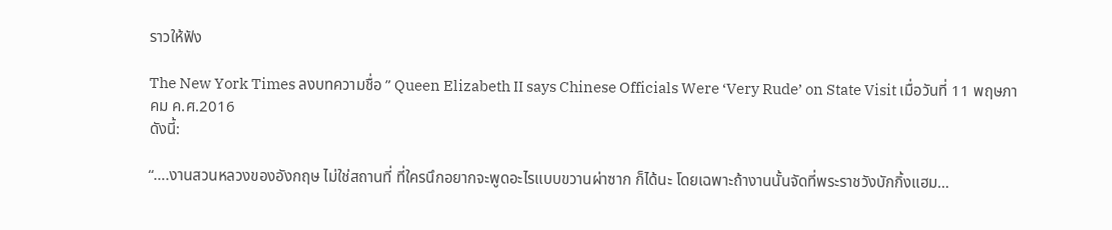ราวให้ฟัง

The New York Times ลงบทความชื่อ ” Queen Elizabeth II says Chinese Officials Were ‘Very Rude’ on State Visit เมื่อวันที่ 11 พฤษภาคม ค.ศ.2016
ดังนี้:

“….งานสวนหลวงของอังกฤษ ไม่ใช่สถานที่ ที่ใครนึกอยากจะพูดอะไรแบบขวานผ่าซาก ก็ได้นะ โดยเฉพาะถ้างานนั้นจัดที่พระราชวังบักกิ้งแฮม…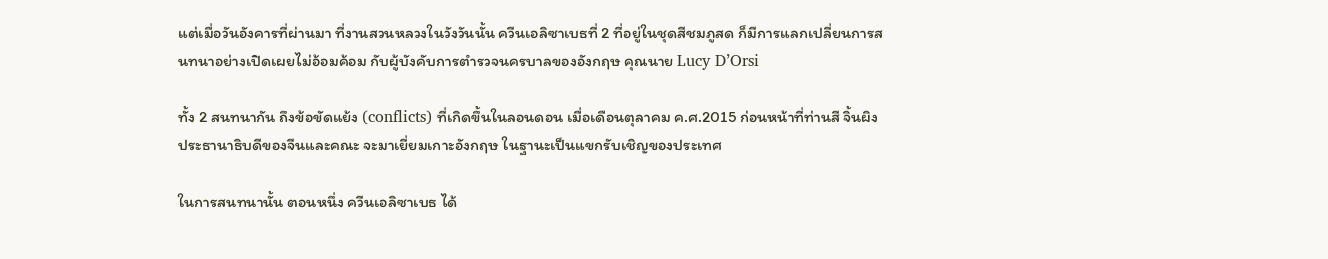แต่เมื่อวันอังคารที่ผ่านมา ที่งานสวนหลวงในวังวันนั้น ควีนเอลิซาเบธที่ 2 ที่อยู่ในชุดสีชมภูสด ก็มีการแลกเปลี่ยนการสนทนาอย่างเปิดเผยไม่อ้อมค้อม กับผู้บังคับการตำรวจนครบาลของอังกฤษ คุณนาย Lucy D’Orsi

ทั้ง 2 สนทนากัน ถึงข้อขัดแย้ง (conflicts) ที่เกิดขึ้นในลอนดอน เมื่อเดือนตุลาคม ค.ศ.2015 ก่อนหน้าที่ท่านสี จิ้นผิง ประธานาธิบดีของจีนและคณะ จะมาเยี่ยมเกาะอังกฤษ ในฐานะเป็นแขกรับเชิญของประเทศ

ในการสนทนานั้น ตอนหนึ่ง ควีนเอลิซาเบธ ได้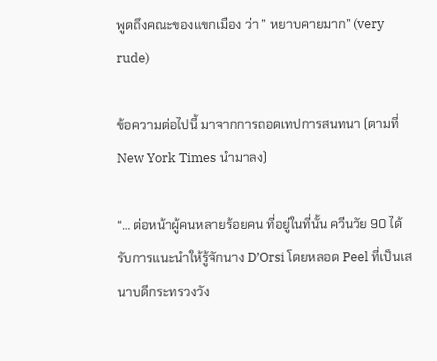พูดถึงคณะของแขกเมือง ว่า ” หยาบคายมาก” (very rude)

ข้อความต่อไปนี้ มาจากการถอดเทปการสนทนา (ตามที่ New York Times นำมาลง)

“… ต่อหน้าผู้คนหลายร้อยคน ที่อยู่ในที่นั้น ควีนวัย 90 ได้รับการแนะนำให้รู้จักนาง D’Orsi โดยหลอด Peel ที่เป็นเสนาบดีกระทรวงวัง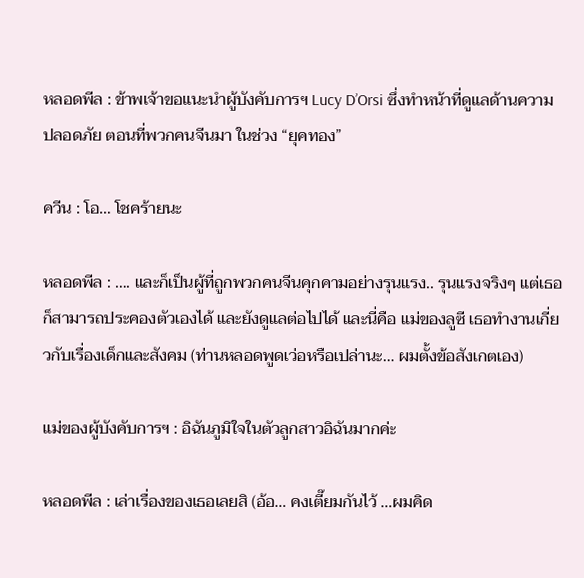หลอดพีล : ข้าพเจ้าขอแนะนำผู้บังคับการฯ Lucy D’Orsi ซึ่งทำหน้าที่ดูแลด้านความปลอดภัย ตอนที่พวกคนจีนมา ในช่วง “ยุคทอง”

ควีน : โอ… โชคร้ายนะ

หลอดพีล : …. และก็เป็นผู้ที่ถูกพวกคนจีนคุกคามอย่างรุนแรง.. รุนแรงจริงๆ แต่เธอก็สามารถประคองตัวเองได้ และยังดูแลต่อไปได้ และนี่คือ แม่ของลูซี เธอทำงานเกี่ยวกับเรื่องเด็กและสังคม (ท่านหลอดพูดเว่อหรือเปล่านะ… ผมตั้งข้อสังเกตเอง)

แม่ของผู้บังคับการฯ : อิฉันภูมิใจในตัวลูกสาวอิฉันมากค่ะ

หลอดพีล : เล่าเรื่องของเธอเลยสิ (อ้อ… คงเตี๊ยมกันไว้ …ผมคิด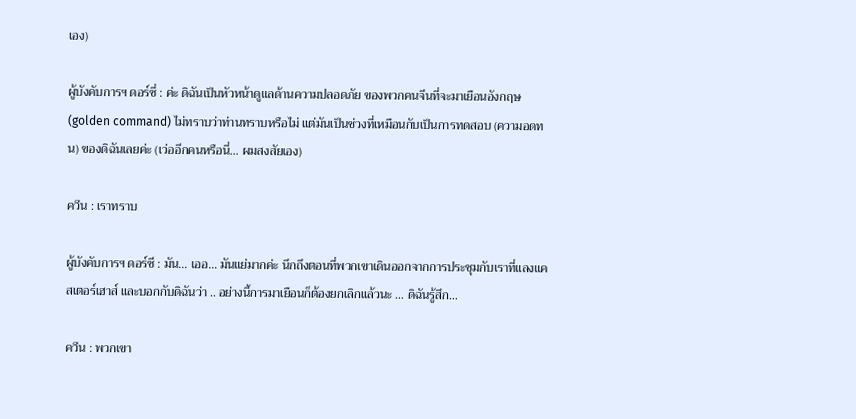เอง)

ผู้บังคับการฯ ดอร์ซี่ : ค่ะ ดิฉันเป็นหัวหน้าดูแลด้านความปลอดภัย ของพวกคนจีนที่จะมาเยือนอังกฤษ (golden command) ไม่ทราบว่าท่านทราบหรือไม่ แต่มันเป็นช่วงที่เหมือนกับเป็นการทดสอบ (ความอดทน) ของดิฉันเลยค่ะ (เว่ออีกคนหรือนี่… ผมสงสัยเอง)

ควีน : เราทราบ

ผู้บังคับการฯ ดอร์ซี : มัน… เออ… มันแย่มากค่ะ นึกถึงตอนที่พวกเขาเดินออกจากการประชุมกับเราที่แลงแคสเตอร์เฮาส์ และบอกกับดิฉันว่า .. อย่างนี้การมาเยือนก็ต้องยกเลิกแล้วนะ … ดิฉันรู้สึก…

ควีน : พวกเขา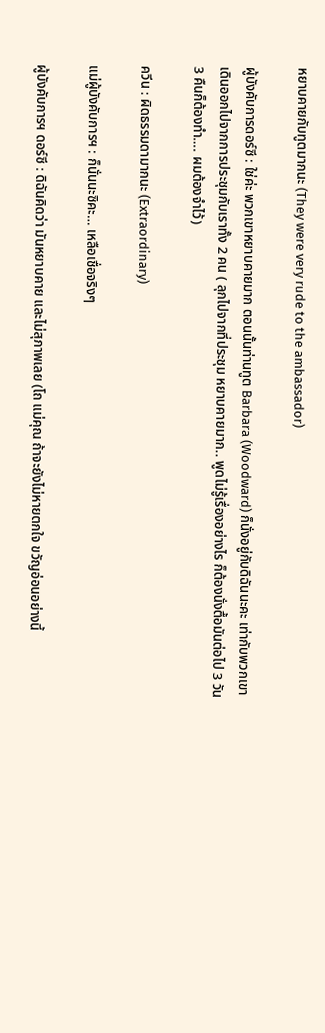หยาบคายกับทูตมากนะ (They were very rude to the ambassador)

ผู้บังคับการดอร์ซี : ใช่ค่ะ พวกเขาหยาบคายมาก ตอนนั้นท่านทูต Barbara (Woodward) ก็นั่งอยู่กับดิฉันนะคะ เท่ากับพวกเขาเดินออกไปจากการประชุมกับเราทั้ง 2 คน ( ลุกไปจากที่ประชุม หยาบคายมาก.. พูดไม่รู้เรื่องอย่างไร ก็ต้องนั่งตื้อมันต่อไป 3 วัน 3 คืนก็ต้องทำ…. ผมต้องจำไว้)

ควีน : ผิดธรรมดามากนะ (Extraordinary)

แม่ผู้บังคับการฯ : ก็นั่นนะซิคะ… เหลือเชื่อจริงๆ

ผู้บังคับการฯ ดอร์ซี : ดิฉันคิดว่า มันหยาบคาย และไม่สุภาพเลย (โถ แม่คุณ ถ้าจะยังไม่หายตกใจ ขวัญอ่อนอย่างนี้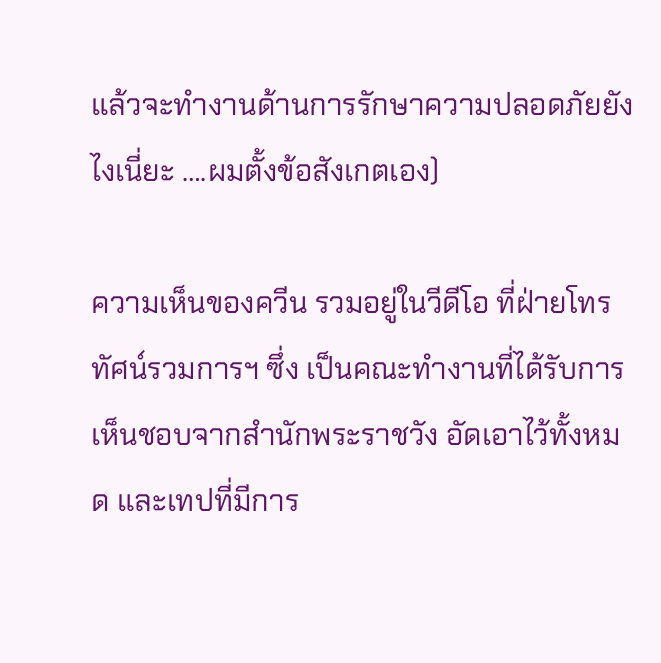แล้วจะทำงานด้านการรักษาความปลอดภัยยังไงเนี่ยะ ….ผมตั้งข้อสังเกตเอง)

ความเห็นของควีน รวมอยู่ในวีดีโอ ที่ฝ่ายโทรทัศน์รวมการฯ ซึ่ง เป็นคณะทำงานที่ได้รับการเห็นชอบจากสำนักพระราชวัง อัดเอาไว้ทั้งหมด และเทปที่มีการ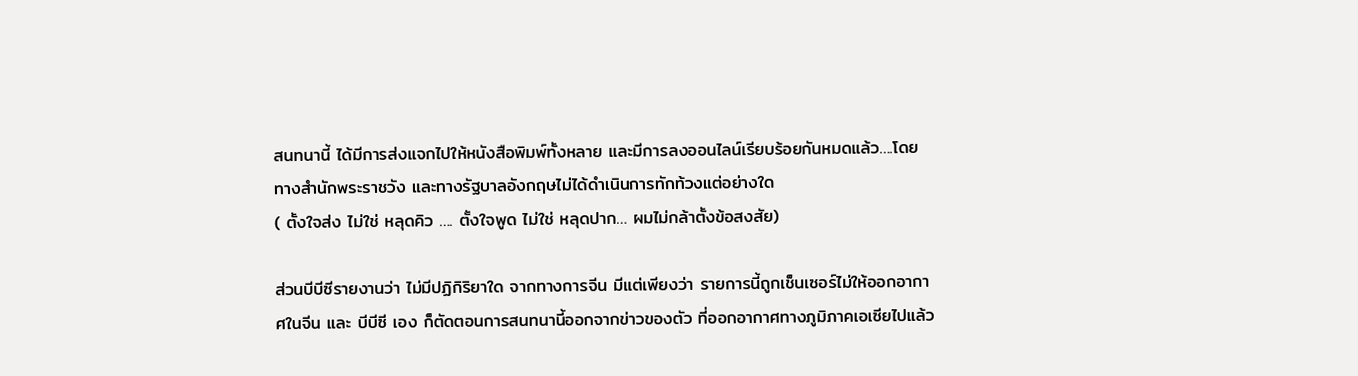สนทนานี้ ได้มีการส่งแจกไปให้หนังสือพิมพ์ทั้งหลาย และมีการลงออนไลน์เรียบร้อยกันหมดแล้ว….โดยทางสำนักพระราชวัง และทางรัฐบาลอังกฤษไม่ได้ดำเนินการทักท้วงแต่อย่างใด
( ตั้งใจส่ง ไม่ใช่ หลุดคิว …. ตั้งใจพูด ไม่ใช่ หลุดปาก… ผมไม่กล้าตั้งข้อสงสัย)

ส่วนบีบีซีรายงานว่า ไม่มีปฏิกิริยาใด จากทางการจีน มีแต่เพียงว่า รายการนี้ถูกเช็นเซอร์ไม่ให้ออกอากาศในจีน และ บีบีซี เอง ก็ตัดตอนการสนทนานี้ออกจากข่าวของตัว ที่ออกอากาศทางภูมิภาคเอเซียไปแล้ว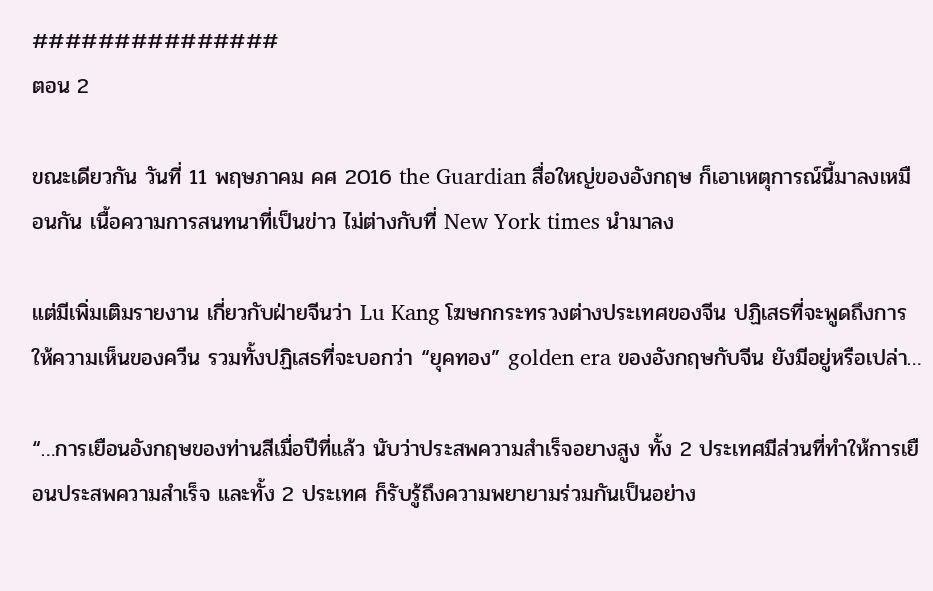###############
ตอน 2

ขณะเดียวกัน วันที่ 11 พฤษภาคม คศ 2016 the Guardian สื่อใหญ่ของอังกฤษ ก็เอาเหตุการณ์นี้มาลงเหมือนกัน เนื้อความการสนทนาที่เป็นข่าว ไม่ต่างกับที่ New York times นำมาลง

แต่มีเพิ่มเติมรายงาน เกี่ยวกับฝ่ายจีนว่า Lu Kang โฆษกกระทรวงต่างประเทศของจีน ปฏิเสธที่จะพูดถึงการให้ความเห็นของควีน รวมทั้งปฏิเสธที่จะบอกว่า “ยุคทอง” golden era ของอังกฤษกับจีน ยังมีอยู่หรือเปล่า…

“…การเยือนอังกฤษของท่านสีเมื่อปีที่แล้ว นับว่าประสพความสำเร็จอยางสูง ทั้ง 2 ประเทศมีส่วนที่ทำให้การเยือนประสพความสำเร็จ และทั้ง 2 ประเทศ ก็รับรู้ถึงความพยายามร่วมกันเป็นอย่าง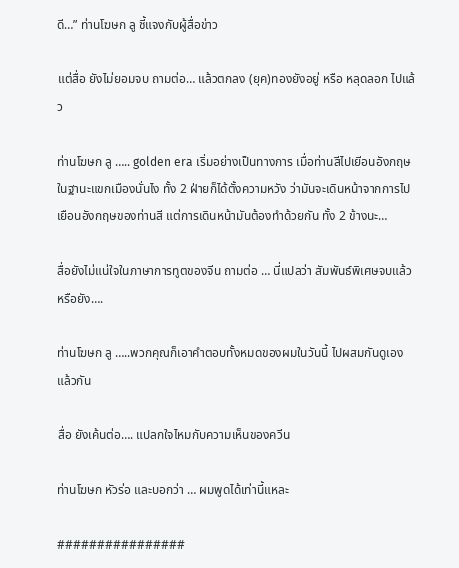ดี…” ท่านโฆษก ลู ชี้แจงกับผู้สื่อข่าว

แต่สื่อ ยังไม่ยอมจบ ถามต่อ… แล้วตกลง (ยุค)ทองยังอยู่ หรือ หลุดลอก ไปแล้ว

ท่านโฆษก ลู ….. golden era เริ่มอย่างเป็นทางการ เมื่อท่านสีไปเยีอนอังกฤษในฐานะแขกเมืองนั่นไง ทั้ง 2 ฝ่ายก็ได้ตั้งความหวัง ว่ามันจะเดินหน้าจากการไปเยือนอังกฤษของท่านสี แต่การเดินหน้ามันต้องทำด้วยกัน ทั้ง 2 ข้างนะ…

สื่อยังไม่แน่ใจในภาษาการทูตของจีน ถามต่อ … นี่แปลว่า สัมพันธ์พิเศษจบแล้วหรือยัง….

ท่านโฆษก ลู …..พวกคุณก็เอาคำตอบทั้งหมดของผมในวันนี้ ไปผสมกันดูเองแล้วกัน

สื่อ ยังเค้นต่อ…. แปลกใจไหมกับความเห็นของควีน

ท่านโฆษก หัวร่อ และบอกว่า … ผมพูดได้เท่านี้แหละ

################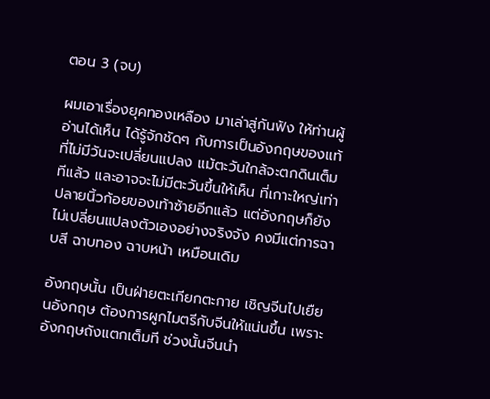ตอน 3 (จบ)

ผมเอาเรื่องยุคทองเหลือง มาเล่าสู่กันฟัง ให้ท่านผู้อ่านได้เห็น ได้รู้จักชัดๆ กับการเป็นอังกฤษของแท้ ที่ไม่มีวันจะเปลี่ยนแปลง แม้ตะวันใกล้จะตกดินเต็มทีแล้ว และอาจจะไม่มีตะวันขึ้นให้เห็น ที่เกาะใหญ่เท่าปลายนิ้วก้อยของเท้าซ้ายอีกแล้ว แต่อังกฤษก็ยังไม่เปลี่ยนแปลงตัวเองอย่างจริงจัง คงมีแต่การฉาบสี ฉาบทอง ฉาบหน้า เหมือนเดิม

อังกฤษนั้น เป็นฝ่ายตะเกียกตะกาย เชิญจีนไปเยืยนอังกฤษ ต้องการผูกไมตรีกับจีนให้แน่นขึ้น เพราะอังกฤษถังแตกเต็มที ช่วงนั้นจีนนำ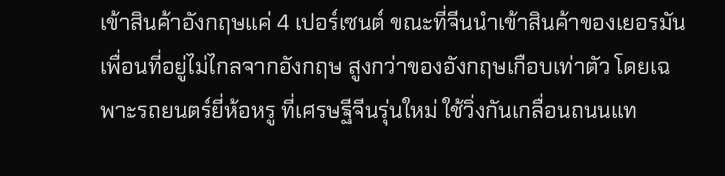เข้าสินค้าอังกฤษแค่ 4 เปอร์เซนต์ ขณะที่จีนนำเข้าสินค้าของเยอรมัน เพื่อนที่อยู่ไม่ไกลจากอังกฤษ สูงกว่าของอังกฤษเกือบเท่าตัว โดยเฉพาะรถยนตร์ยี่ห้อหรู ที่เศรษฐีจีนรุ่นใหม่ ใช้วิ่งกันเกลื่อนถนนแท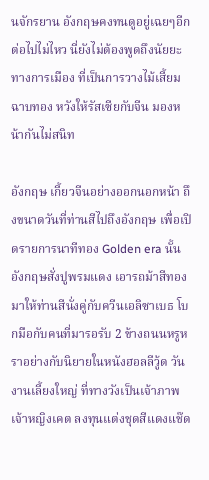นจักรยาน อังกฤษคงทนดูอยู่เฉยๆอีกต่อไปไม่ไหว นี่ยังไม่ต้องพูดถึงนัยยะทางการเมือง ที่เป็นการวางไม้เสี้ยมฉาบทอง หวังให้รัสเซียกับจีน มองหน้ากันไม่สนิท

อังกฤษ เกี้ยวจีนอย่างออกนอกหน้า ถึงขนาดวันที่ท่านสีไปถึงอังกฤษ เพื่อเปิดรายการนาทีทอง Golden era นั้น อังกฤษสั่งปูพรมแดง เอารถม้าสีทองมาให้ท่านสีนั่งคู่กับควีนเอลิซาเบธ โบกมือกับคนที่มารอรับ 2 ข้างถนนหรูหราอย่างกับนิยายในหนังฮอลลีวู้ด วันงานเลี้ยงใหญ่ ที่ทางวังเป็นเจ้าภาพ เจ้าหญิงเคต ลงทุนแต่งชุดสีแดงแช๊ด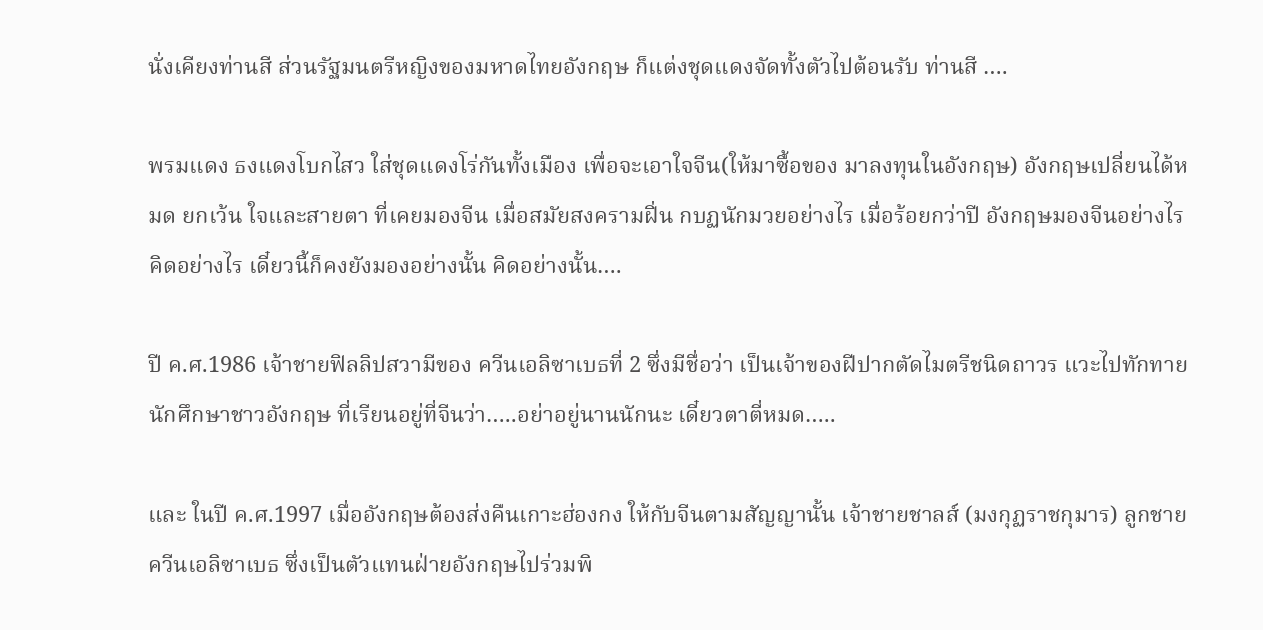นั่งเคียงท่านสี ส่วนรัฐมนตรีหญิงของมหาดไทยอังกฤษ ก็แต่งชุดแดงจัดทั้งตัวไปต้อนรับ ท่านสี ….

พรมแดง ธงแดงโบกไสว ใส่ชุดแดงโร่กันทั้งเมือง เพื่อจะเอาใจจีน(ให้มาซื้อของ มาลงทุนในอังกฤษ) อังกฤษเปลี่ยนได้หมด ยกเว้น ใจและสายตา ที่เคยมองจีน เมื่อสมัยสงครามฝิ่น กบฏนักมวยอย่างไร เมื่อร้อยกว่าปี อังกฤษมองจีนอย่างไร คิดอย่างไร เดี๋ยวนี้ก็คงยังมองอย่างนั้น คิดอย่างนั้น….

ปี ค.ศ.1986 เจ้าชายฟิลลิปสวามีของ ควีนเอลิซาเบธที่ 2 ซึ่งมีชื่อว่า เป็นเจ้าของฝีปากตัดไมตรีชนิดถาวร แวะไปทักทายนักศึกษาชาวอังกฤษ ที่เรียนอยู่ที่จีนว่า…..อย่าอยู่นานนักนะ เดี๋ยวตาตี่หมด…..

และ ในปี ค.ศ.1997 เมื่ออังกฤษต้องส่งคืนเกาะฮ่องกง ให้กับจีนตามสัญญานั้น เจ้าชายชาลส์ (มงกุฏราชกุมาร) ลูกชายควีนเอลิซาเบธ ซึ่งเป็นตัวแทนฝ่ายอังกฤษไปร่วมพิ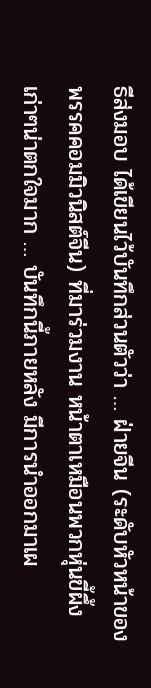ธีส่งมอบ ได้เขียนไว้บันทึกส่วนตัวว่า … ฝ่ายจีน (ระดับหัวหน้าของพรรคคอมมิวนิสต์จีน) ที่มาร่วมงาน หน้าตาเหมือนพวกหุ่นขี้ผึ้งเก่าๆน่าตกใจมาก … บันทึกนี้ภายหลัง มีการนำออกมาเผ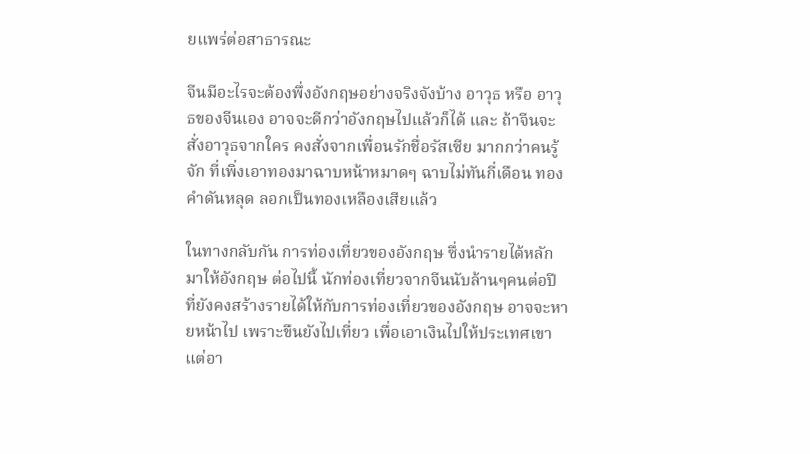ยแพร่ต่อสาธารณะ

จีนมีอะไรจะต้องพึ่งอังกฤษอย่างจริงจังบ้าง อาวุธ หรือ อาวุธของจีนเอง อาจจะดีกว่าอังกฤษไปแล้วก็ได้ และ ถ้าจีนจะสั่งอาวุธจากใคร คงสั่งจากเพื่อนรักชื่อรัสเซีย มากกว่าคนรู้จัก ที่เพิ่งเอาทองมาฉาบหน้าหมาดๆ ฉาบไม่ทันกี่เดือน ทองคำดันหลุด ลอกเป็นทองเหลืองเสียแล้ว

ในทางกลับกัน การท่องเที่ยวของอังกฤษ ซึ่งนำรายได้หลักมาให้อังกฤษ ต่อไปนี้ นักท่องเที่ยวจากจีนนับล้านๆคนต่อปี ที่ยังคงสร้างรายได้ให้กับการท่องเที่ยวของอังกฤษ อาจจะหายหน้าไป เพราะขืนยังไปเที่ยว เพื่อเอาเงินไปให้ประเทศเขา แต่อา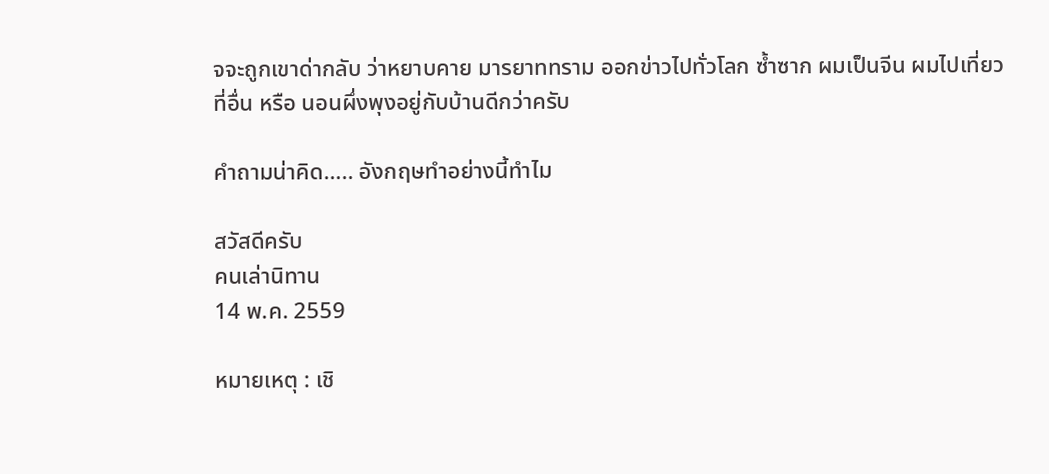จจะถูกเขาด่ากลับ ว่าหยาบคาย มารยาททราม ออกข่าวไปทั่วโลก ซ้ำซาก ผมเป็นจีน ผมไปเที่ยวที่อื่น หรือ นอนผึ่งพุงอยู่กับบ้านดีกว่าครับ

คำถามน่าคิด….. อังกฤษทำอย่างนี้ทำไม

สวัสดีครับ
คนเล่านิทาน
14 พ.ค. 2559

หมายเหตุ : เชิ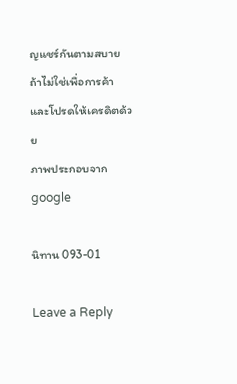ญแชร์กันตามสบาย ถ้าไม่ใช่เพื่อการค้า และโปรดให้เครดิตด้วย
ภาพประกอบจาก google

นิทาน 093-01

Leave a Reply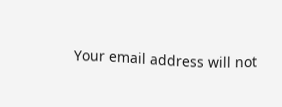Your email address will not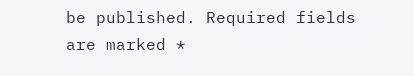be published. Required fields are marked *